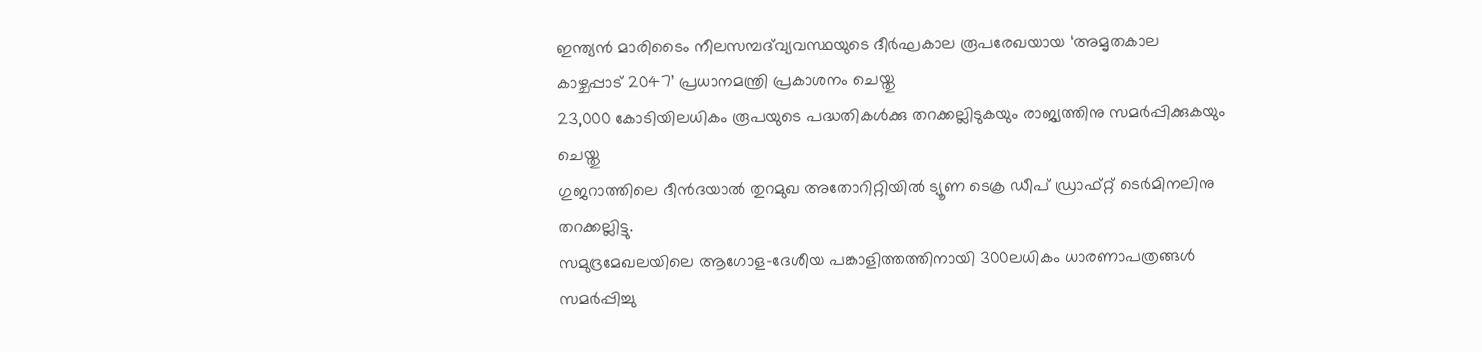ഇന്ത്യൻ മാരിടൈം നീലസമ്പദ്‌വ്യവസ്ഥയുടെ ദീർഘകാല രൂപരേഖയായ ‘അമൃതകാല കാഴ്ചപ്പാട് 2047’ പ്രധാനമന്ത്രി പ്രകാശനം ചെയ്തു
23,000 കോടിയിലധികം രൂപയുടെ പദ്ധതികൾക്കു തറക്കല്ലിടുകയും രാജ്യത്തിനു സമർപ്പിക്കുകയും ചെയ്തു
ഗുജറാത്തിലെ ദീൻദയാൽ തുറമുഖ അതോറിറ്റിയിൽ ട്യൂണ ടെക്ര ഡീപ് ഡ്രാഫ്റ്റ് ടെർമിനലിനു തറക്കല്ലിട്ടു.
സമുദ്രമേഖലയിലെ ആഗോള-ദേശീയ പങ്കാളിത്തത്തിനായി 300ലധികം ധാരണാപത്രങ്ങൾ സമർപ്പിച്ചു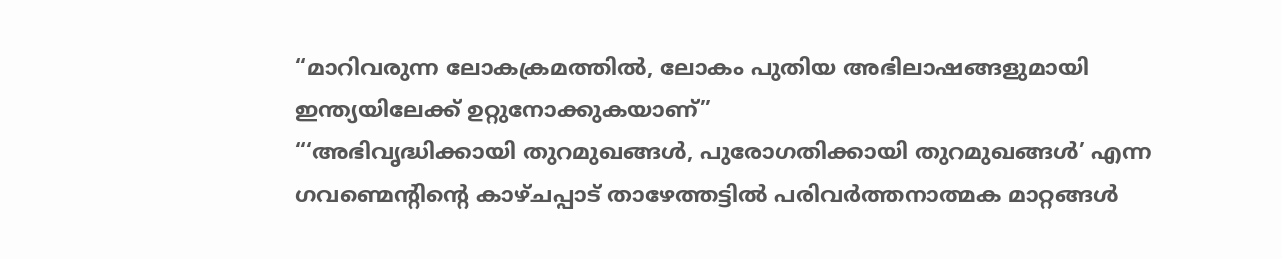“മാറിവരുന്ന ലോകക്രമത്തിൽ, ലോകം പുതിയ അഭിലാഷങ്ങളുമായി ഇന്ത്യയിലേക്ക് ഉറ്റുനോക്കുകയാണ്”
“‘അഭിവൃദ്ധിക്കായി തുറമുഖങ്ങൾ, പുരോഗതിക്കായി തുറമുഖങ്ങൾ’ എന്ന ഗവണ്മെന്റിന്റെ കാഴ്ചപ്പാട് താഴേത്തട്ടിൽ പരിവർത്തനാത്മക മാറ്റങ്ങൾ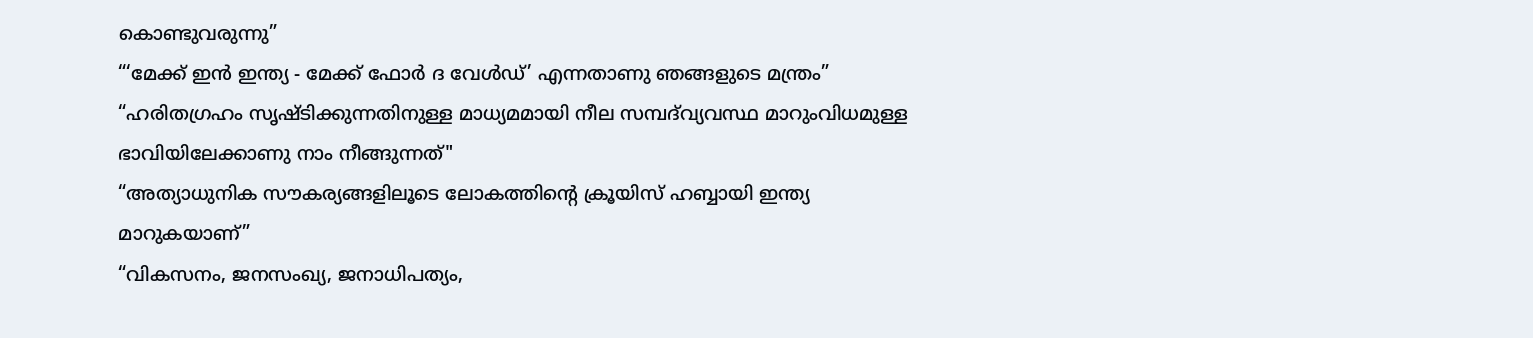കൊണ്ടുവരുന്നു”
“‘മേക്ക് ഇൻ ഇന്ത്യ - മേക്ക് ഫോർ ദ വേൾഡ്’ എന്നതാണു ഞങ്ങളുടെ മന്ത്രം”
“ഹരിതഗ്രഹം സൃഷ്ടിക്കുന്നതിനുള്ള മാധ്യമമായി നീല സമ്പദ്‌വ്യവസ്ഥ മാറുംവിധമുള്ള ഭാവിയിലേക്കാണു നാം നീങ്ങുന്നത്"
“അത്യാധുനിക സൗകര്യങ്ങളിലൂടെ ലോകത്തിന്റെ ക്രൂയിസ് ഹബ്ബായി ഇന്ത്യ മാറുകയാണ്”
“വികസനം, ജനസംഖ്യ, ജനാധിപത്യം,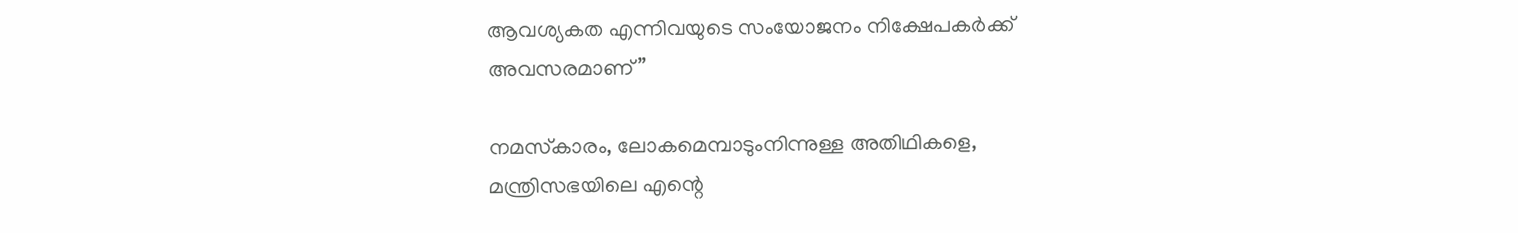ആവശ്യകത എന്നിവയുടെ സംയോജനം നിക്ഷേപകർക്ക് അവസരമാണ്”

നമസ്‌കാരം, ലോകമെമ്പാടുംനിന്നുള്ള അതിഥികളെ, മന്ത്രിസഭയിലെ എന്റെ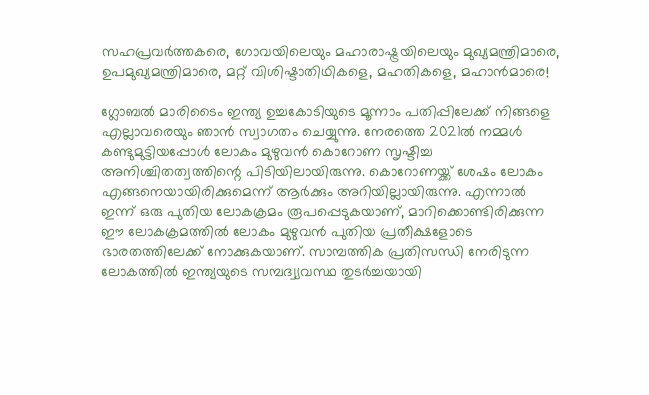സഹപ്രവര്‍ത്തകരെ, ഗോവയിലെയും മഹാരാഷ്ട്രയിലെയും മുഖ്യമന്ത്രിമാരെ, ഉപമുഖ്യമന്ത്രിമാരെ, മറ്റ് വിശിഷ്ടാതിഥികളെ, മഹതികളെ, മഹാന്‍മാരെ!

ഗ്ലോബല്‍ മാരിടൈം ഇന്ത്യ ഉച്ചകോടിയുടെ മൂന്നാം പതിപ്പിലേക്ക് നിങ്ങളെ എല്ലാവരെയും ഞാന്‍ സ്വാഗതം ചെയ്യുന്നു. നേരത്തെ 2021ല്‍ നമ്മള്‍ കണ്ടുമുട്ടിയപ്പോള്‍ ലോകം മുഴുവന്‍ കൊറോണ സൃഷ്ടിച്ച അനിശ്ചിതത്വത്തിന്റെ പിടിയിലായിരുന്നു. കൊറോണയ്ക്ക് ശേഷം ലോകം എങ്ങനെയായിരിക്കുമെന്ന് ആര്‍ക്കും അറിയില്ലായിരുന്നു. എന്നാല്‍ ഇന്ന് ഒരു പുതിയ ലോകക്രമം രൂപപ്പെടുകയാണ്, മാറിക്കൊണ്ടിരിക്കുന്ന ഈ ലോകക്രമത്തില്‍ ലോകം മുഴുവന്‍ പുതിയ പ്രതീക്ഷളോടെ ഭാരതത്തിലേക്ക് നോക്കുകയാണ്. സാമ്പത്തിക പ്രതിസന്ധി നേരിടുന്ന ലോകത്തില്‍ ഇന്ത്യയുടെ സമ്പദ്വ്യവസ്ഥ തുടര്‍ച്ചയായി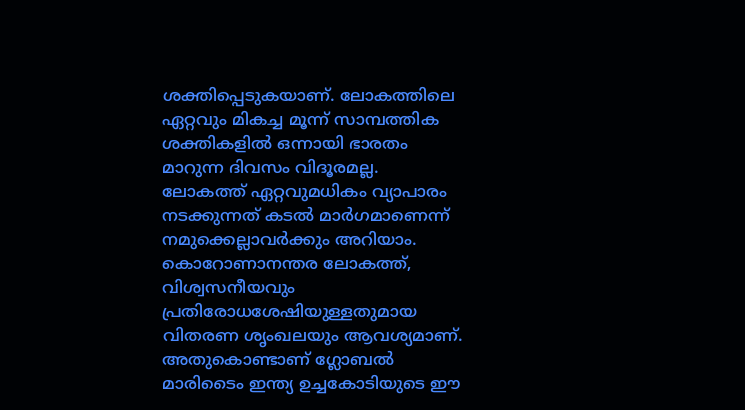ശക്തിപ്പെടുകയാണ്. ലോകത്തിലെ ഏറ്റവും മികച്ച മൂന്ന് സാമ്പത്തിക ശക്തികളില്‍ ഒന്നായി ഭാരതം മാറുന്ന ദിവസം വിദൂരമല്ല. ലോകത്ത് ഏറ്റവുമധികം വ്യാപാരം നടക്കുന്നത് കടല്‍ മാര്‍ഗമാണെന്ന് നമുക്കെല്ലാവര്‍ക്കും അറിയാം. കൊറോണാനന്തര ലോകത്ത്,  വിശ്വസനീയവും പ്രതിരോധശേഷിയുള്ളതുമായ വിതരണ ശൃംഖലയും ആവശ്യമാണ്. അതുകൊണ്ടാണ് ഗ്ലോബല്‍ മാരിടൈം ഇന്ത്യ ഉച്ചകോടിയുടെ ഈ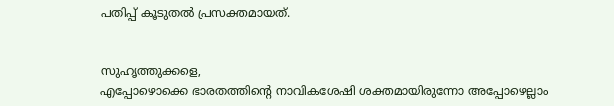പതിപ്പ് കൂടുതല്‍ പ്രസക്തമായത്.


സുഹൃത്തുക്കളെ,
എപ്പോഴൊക്കെ ഭാരതത്തിന്റെ നാവികശേഷി ശക്തമായിരുന്നോ അപ്പോഴെല്ലാം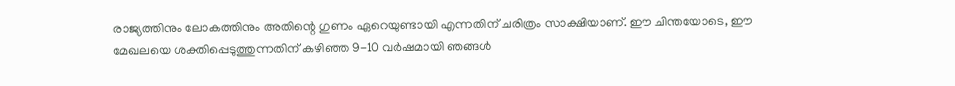രാജ്യത്തിനും ലോകത്തിനും അതിന്റെ ഗുണം ഏറെയുണ്ടായി എന്നതിന് ചരിത്രം സാക്ഷിയാണ്. ഈ ചിന്തയോടെ, ഈ മേഖലയെ ശക്തിപ്പെടുത്തുന്നതിന് കഴിഞ്ഞ 9-10 വര്‍ഷമായി ഞങ്ങള്‍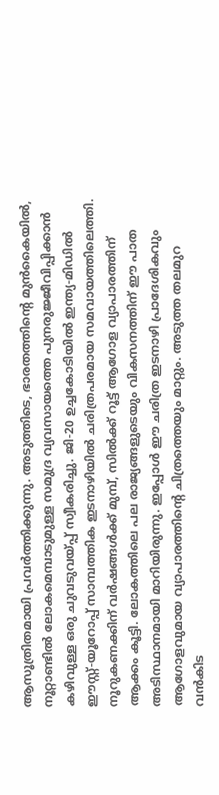ആസൂത്രിതമായി പ്രവര്‍ത്തിക്കുന്നു. അടുത്തിടെ, ഭാരതത്തിന്റെ മുന്‍കൈയില്‍, നൂറ്റാണ്ടില്‍ ലോകമെമ്പാടുമുള്ള സമുദ്ര വ്യവസായത്തെ പുനരുജ്ജീവിപ്പിക്കാന്‍ കഴിവുള്ള ഒരു ചുവടുവയ്പ്പ് സ്വീകരിച്ചു. ജി-20 ഉച്ചകോടിയില്‍ ഇന്ത്യ-മിഡില്‍ ഈസ്റ്റ്-യൂറോപ്പ് സാമ്പത്തിക ഇടനാഴിയില്‍ ചരിത്രപരമായ സമവായത്തിലെത്തി. നൂറുകണക്കിന് വര്‍ഷങ്ങള്‍ക്ക് മുമ്പ്, സില്‍ക്ക് റൂട്ട് ആഗോള വ്യാപാരത്തിന് ആക്കം കൂട്ടി. ലോകത്തിലെ പല രാജ്യങ്ങളുടെയും വികസനത്തിന് ഈ പാത അടിസ്ഥാനമായി മാറിയിരുന്നു. ഇപ്പോള്‍ ഈ ചരിത്ര ഇടനാഴി പ്രാദേശികവും ആഗോളവുമായ വ്യാപാരത്തിന്റെ ചിത്രത്തെയും മാറ്റും. അടുത്ത തലമുറ വന്‍കിട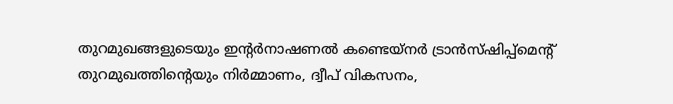തുറമുഖങ്ങളുടെയും ഇന്റര്‍നാഷണല്‍ കണ്ടെയ്നര്‍ ട്രാന്‍സ്ഷിപ്പ്മെന്റ് തുറമുഖത്തിന്റെയും നിര്‍മ്മാണം, ദ്വീപ് വികസനം,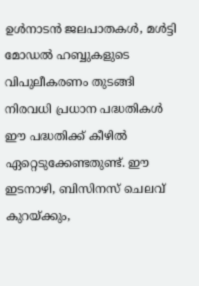ഉള്‍നാടന്‍ ജലപാതകള്‍, മള്‍ട്ടി മോഡല്‍ ഹബ്ബുകളുടെ വിപുലീകരണം തുടങ്ങി നിരവധി പ്രധാന പദ്ധതികള്‍ ഈ പദ്ധതിക്ക് കീഴില്‍ ഏറ്റെടുക്കേണ്ടതുണ്ട്. ഈ ഇടനാഴി, ബിസിനസ് ചെലവ് കുറയ്ക്കും,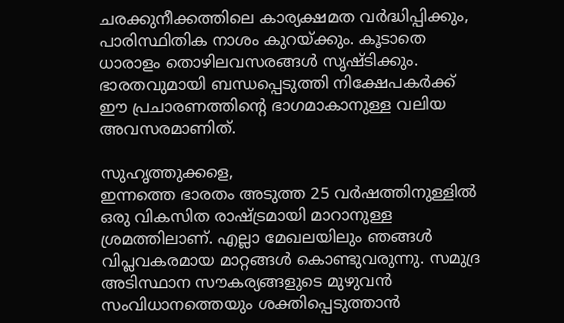ചരക്കുനീക്കത്തിലെ കാര്യക്ഷമത വര്‍ദ്ധിപ്പിക്കും, പാരിസ്ഥിതിക നാശം കുറയ്ക്കും. കൂടാതെ ധാരാളം തൊഴിലവസരങ്ങള്‍ സൃഷ്ടിക്കും. ഭാരതവുമായി ബന്ധപ്പെടുത്തി നിക്ഷേപകര്‍ക്ക് ഈ പ്രചാരണത്തിന്റെ ഭാഗമാകാനുള്ള വലിയ അവസരമാണിത്.

സുഹൃത്തുക്കളെ,
ഇന്നത്തെ ഭാരതം അടുത്ത 25 വര്‍ഷത്തിനുള്ളില്‍ ഒരു വികസിത രാഷ്ട്രമായി മാറാനുള്ള ശ്രമത്തിലാണ്. എല്ലാ മേഖലയിലും ഞങ്ങള്‍ വിപ്ലവകരമായ മാറ്റങ്ങള്‍ കൊണ്ടുവരുന്നു. സമുദ്ര അടിസ്ഥാന സൗകര്യങ്ങളുടെ മുഴുവന്‍ സംവിധാനത്തെയും ശക്തിപ്പെടുത്താന്‍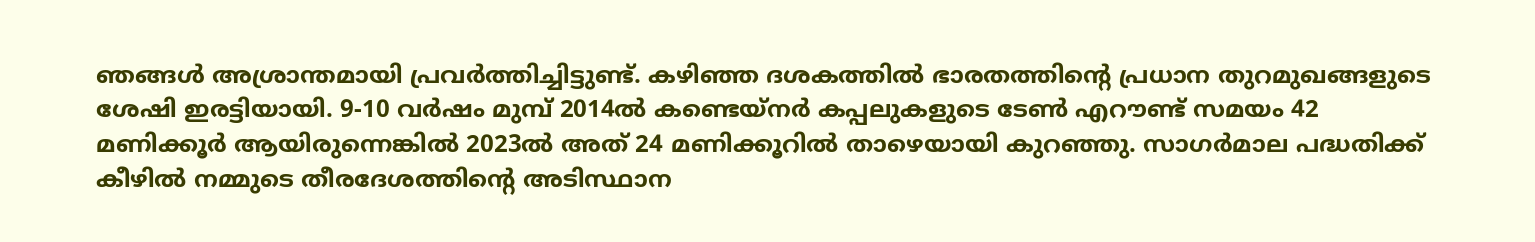ഞങ്ങള്‍ അശ്രാന്തമായി പ്രവര്‍ത്തിച്ചിട്ടുണ്ട്. കഴിഞ്ഞ ദശകത്തില്‍ ഭാരതത്തിന്റെ പ്രധാന തുറമുഖങ്ങളുടെ ശേഷി ഇരട്ടിയായി. 9-10 വര്‍ഷം മുമ്പ് 2014ല്‍ കണ്ടെയ്നര്‍ കപ്പലുകളുടെ ടേണ്‍ എറൗണ്ട് സമയം 42 മണിക്കൂര്‍ ആയിരുന്നെങ്കില്‍ 2023ല്‍ അത് 24 മണിക്കൂറില്‍ താഴെയായി കുറഞ്ഞു. സാഗര്‍മാല പദ്ധതിക്ക് കീഴില്‍ നമ്മുടെ തീരദേശത്തിന്റെ അടിസ്ഥാന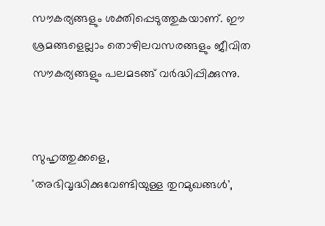സൗകര്യങ്ങളും ശക്തിപ്പെടുത്തുകയാണ്. ഈ ശ്രമങ്ങളെല്ലാം തൊഴിലവസരങ്ങളും ജീവിത സൗകര്യങ്ങളും പലമടങ്ങ് വര്‍ദ്ധിപ്പിക്കുന്നു.


സുഹൃത്തുക്കളെ,
'അഭിവൃദ്ധിക്കുവേണ്ടിയുള്ള തുറമുഖങ്ങള്‍',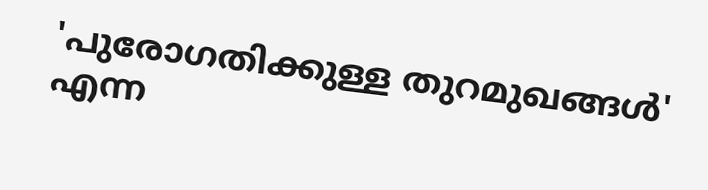'പുരോഗതിക്കുള്ള തുറമുഖങ്ങള്‍' എന്ന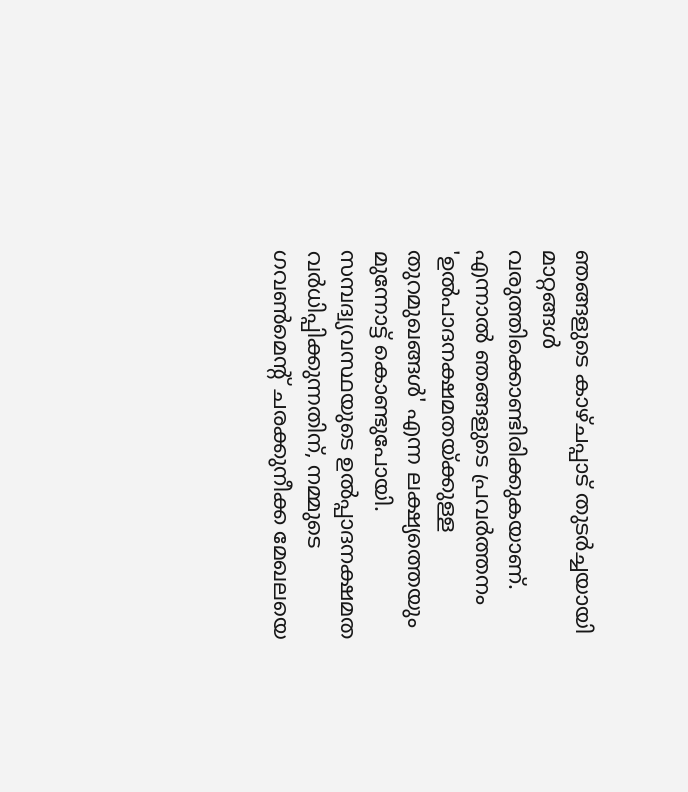ഞങ്ങളുടെ കാഴ്ചപ്പാട് തുടര്‍ച്ചയായി മാറ്റങ്ങള്‍ വരുത്തിക്കൊണ്ടിരിക്കുകയാണ്. എന്നാല്‍ ഞങ്ങളുടെ പ്രവര്‍ത്തനം 'ഉല്‍പാദനക്ഷമതയ്ക്കുള്ള തുറമുഖങ്ങള്‍' എന്ന ലക്ഷ്യത്തെയും മുന്നോട്ട് കൊണ്ടുപോയി. സമ്പദ്വ്യവസ്ഥയുടെ ഉല്‍പ്പാദനക്ഷമത വര്‍ധിപ്പിക്കുന്നതിന്, നമ്മുടെ ഗവണ്‍മെന്റ് ചരക്കുനീക്ക മേഖലയെ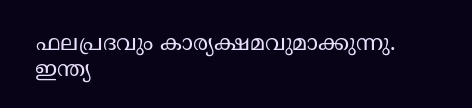ഫലപ്രദവും കാര്യക്ഷമവുമാക്കുന്നു. ഇന്ത്യ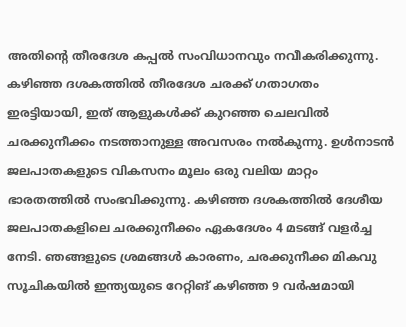അതിന്റെ തീരദേശ കപ്പല്‍ സംവിധാനവും നവീകരിക്കുന്നു. കഴിഞ്ഞ ദശകത്തില്‍ തീരദേശ ചരക്ക് ഗതാഗതം ഇരട്ടിയായി, ഇത് ആളുകള്‍ക്ക് കുറഞ്ഞ ചെലവില്‍ ചരക്കുനീക്കം നടത്താനുള്ള അവസരം നല്‍കുന്നു. ഉള്‍നാടന്‍ ജലപാതകളുടെ വികസനം മൂലം ഒരു വലിയ മാറ്റം ഭാരതത്തില്‍ സംഭവിക്കുന്നു. കഴിഞ്ഞ ദശകത്തില്‍ ദേശീയ ജലപാതകളിലെ ചരക്കുനീക്കം ഏകദേശം 4 മടങ്ങ് വളര്‍ച്ച നേടി. ഞങ്ങളുടെ ശ്രമങ്ങള്‍ കാരണം, ചരക്കുനീക്ക മികവു സൂചികയില്‍ ഇന്ത്യയുടെ റേറ്റിങ് കഴിഞ്ഞ 9 വര്‍ഷമായി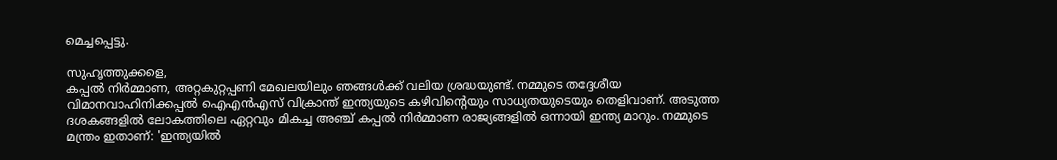മെച്ചപ്പെട്ടു.

സുഹൃത്തുക്കളെ,
കപ്പല്‍ നിര്‍മ്മാണ, അറ്റകുറ്റപ്പണി മേഖലയിലും ഞങ്ങള്‍ക്ക് വലിയ ശ്രദ്ധയുണ്ട്. നമ്മുടെ തദ്ദേശീയ വിമാനവാഹിനിക്കപ്പല്‍ ഐഎന്‍എസ് വിക്രാന്ത് ഇന്ത്യയുടെ കഴിവിന്റെയും സാധ്യതയുടെയും തെളിവാണ്. അടുത്ത ദശകങ്ങളില്‍ ലോകത്തിലെ ഏറ്റവും മികച്ച അഞ്ച് കപ്പല്‍ നിര്‍മ്മാണ രാജ്യങ്ങളില്‍ ഒന്നായി ഇന്ത്യ മാറും. നമ്മുടെ മന്ത്രം ഇതാണ്: 'ഇന്ത്യയില്‍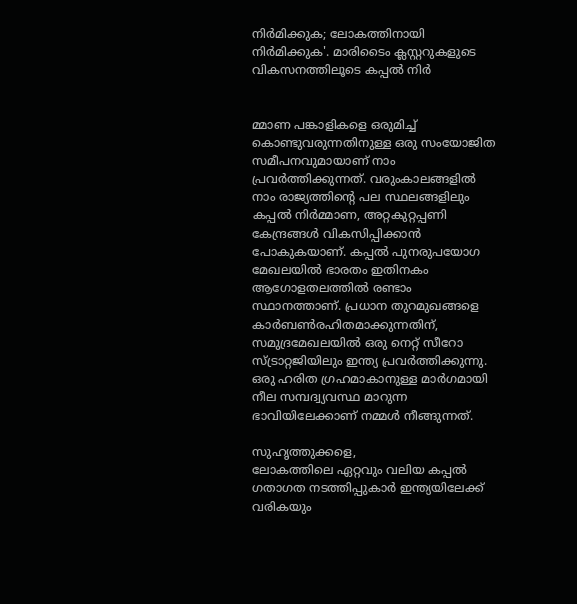നിര്‍മിക്കുക; ലോകത്തിനായി നിര്‍മിക്കുക'. മാരിടൈം ക്ലസ്റ്ററുകളുടെ വികസനത്തിലൂടെ കപ്പല്‍ നിര്‍


മ്മാണ പങ്കാളികളെ ഒരുമിച്ച് കൊണ്ടുവരുന്നതിനുള്ള ഒരു സംയോജിത സമീപനവുമായാണ് നാം പ്രവര്‍ത്തിക്കുന്നത്. വരുംകാലങ്ങളില്‍ നാം രാജ്യത്തിന്റെ പല സ്ഥലങ്ങളിലും കപ്പല്‍ നിര്‍മ്മാണ, അറ്റകുറ്റപ്പണി കേന്ദ്രങ്ങള്‍ വികസിപ്പിക്കാന്‍ പോകുകയാണ്. കപ്പല്‍ പുനരുപയോഗ മേഖലയില്‍ ഭാരതം ഇതിനകം ആഗോളതലത്തില്‍ രണ്ടാം സ്ഥാനത്താണ്. പ്രധാന തുറമുഖങ്ങളെ കാര്‍ബണ്‍രഹിതമാക്കുന്നതിന്, സമുദ്രമേഖലയില്‍ ഒരു നെറ്റ് സീറോ സ്ട്രാറ്റജിയിലും ഇന്ത്യ പ്രവര്‍ത്തിക്കുന്നു. ഒരു ഹരിത ഗ്രഹമാകാനുള്ള മാര്‍ഗമായി നീല സമ്പദ്വ്യവസ്ഥ മാറുന്ന ഭാവിയിലേക്കാണ് നമ്മള്‍ നീങ്ങുന്നത്.

സുഹൃത്തുക്കളെ,
ലോകത്തിലെ ഏറ്റവും വലിയ കപ്പല്‍ ഗതാഗത നടത്തിപ്പുകാര്‍ ഇന്ത്യയിലേക്ക് വരികയും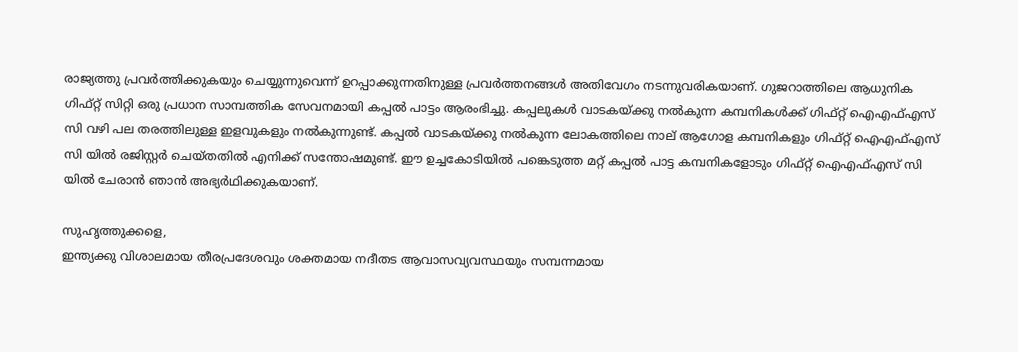രാജ്യത്തു പ്രവര്‍ത്തിക്കുകയും ചെയ്യുന്നുവെന്ന് ഉറപ്പാക്കുന്നതിനുള്ള പ്രവര്‍ത്തനങ്ങള്‍ അതിവേഗം നടന്നുവരികയാണ്. ഗുജറാത്തിലെ ആധുനിക ഗിഫ്റ്റ് സിറ്റി ഒരു പ്രധാന സാമ്പത്തിക സേവനമായി കപ്പല്‍ പാട്ടം ആരംഭിച്ചു. കപ്പലുകള്‍ വാടകയ്ക്കു നല്‍കുന്ന കമ്പനികള്‍ക്ക് ഗിഫ്റ്റ് ഐഎഫ്എസ് സി വഴി പല തരത്തിലുള്ള ഇളവുകളും നല്‍കുന്നുണ്ട്. കപ്പല്‍ വാടകയ്ക്കു നല്‍കുന്ന ലോകത്തിലെ നാല് ആഗോള കമ്പനികളും ഗിഫ്റ്റ് ഐഎഫ്എസ് സി യില്‍ രജിസ്റ്റര്‍ ചെയ്തതില്‍ എനിക്ക് സന്തോഷമുണ്ട്. ഈ ഉച്ചകോടിയില്‍ പങ്കെടുത്ത മറ്റ് കപ്പല്‍ പാട്ട കമ്പനികളോടും ഗിഫ്റ്റ് ഐഎഫ്എസ് സി യില്‍ ചേരാന്‍ ഞാന്‍ അഭ്യര്‍ഥിക്കുകയാണ്.

സുഹൃത്തുക്കളെ,
ഇന്ത്യക്കു വിശാലമായ തീരപ്രദേശവും ശക്തമായ നദീതട ആവാസവ്യവസ്ഥയും സമ്പന്നമായ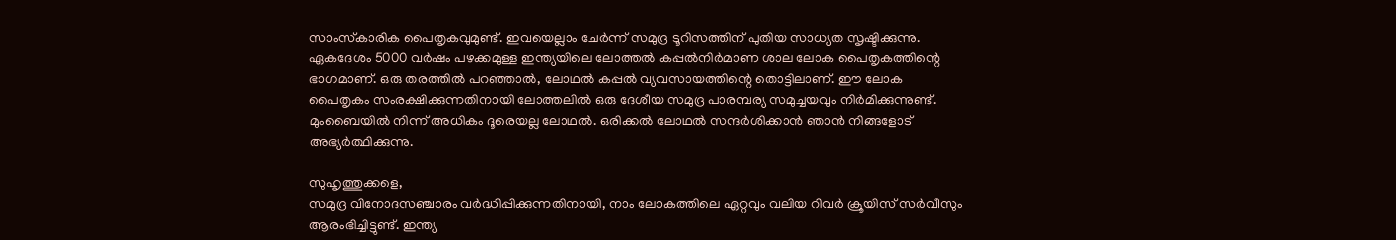സാംസ്‌കാരിക പൈതൃകവുമുണ്ട്. ഇവയെല്ലാം ചേര്‍ന്ന് സമുദ്ര ടൂറിസത്തിന് പുതിയ സാധ്യത സൃഷ്ടിക്കുന്നു. ഏകദേശം 5000 വര്‍ഷം പഴക്കമുള്ള ഇന്ത്യയിലെ ലോത്തല്‍ കപ്പല്‍നിര്‍മാണ ശാല ലോക പൈതൃകത്തിന്റെ ഭാഗമാണ്. ഒരു തരത്തില്‍ പറഞ്ഞാല്‍, ലോഥല്‍ കപ്പല്‍ വ്യവസായത്തിന്റെ തൊട്ടിലാണ്. ഈ ലോക പൈതൃകം സംരക്ഷിക്കുന്നതിനായി ലോത്തലില്‍ ഒരു ദേശീയ സമുദ്ര പാരമ്പര്യ സമുച്ചയവും നിര്‍മിക്കുന്നുണ്ട്. മുംബൈയില്‍ നിന്ന് അധികം ദൂരെയല്ല ലോഥല്‍. ഒരിക്കല്‍ ലോഥല്‍ സന്ദര്‍ശിക്കാന്‍ ഞാന്‍ നിങ്ങളോട് അഭ്യര്‍ത്ഥിക്കുന്നു.

സുഹൃത്തുക്കളെ,
സമുദ്ര വിനോദസഞ്ചാരം വര്‍ദ്ധിപ്പിക്കുന്നതിനായി, നാം ലോകത്തിലെ ഏറ്റവും വലിയ റിവര്‍ ക്രൂയിസ് സര്‍വീസും ആരംഭിച്ചിട്ടുണ്ട്. ഇന്ത്യ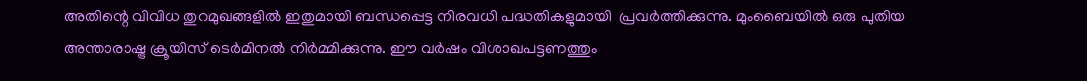അതിന്റെ വിവിധ തുറമുഖങ്ങളില്‍ ഇതുമായി ബന്ധപ്പെട്ട നിരവധി പദ്ധതികളുമായി  പ്രവര്‍ത്തിക്കുന്നു. മുംബൈയില്‍ ഒരു പുതിയ അന്താരാഷ്ട്ര ക്രൂയിസ് ടെര്‍മിനല്‍ നിര്‍മ്മിക്കുന്നു. ഈ വര്‍ഷം വിശാഖപട്ടണത്തും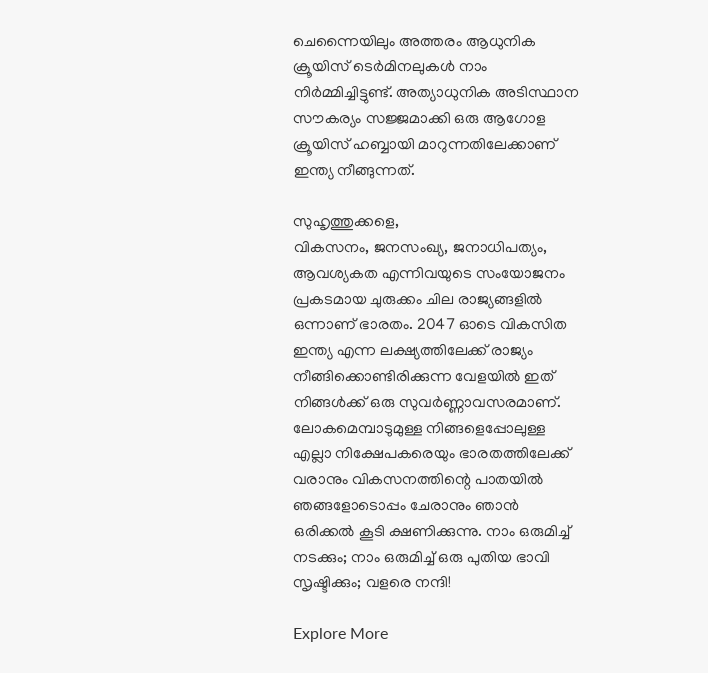ചെന്നൈയിലും അത്തരം ആധുനിക ക്രൂയിസ് ടെര്‍മിനലുകള്‍ നാം നിര്‍മ്മിച്ചിട്ടുണ്ട്. അത്യാധുനിക അടിസ്ഥാന സൗകര്യം സജ്ജമാക്കി ഒരു ആഗോള ക്രൂയിസ് ഹബ്ബായി മാറുന്നതിലേക്കാണ് ഇന്ത്യ നീങ്ങുന്നത്.

സുഹൃത്തുക്കളെ,
വികസനം, ജനസംഖ്യ, ജനാധിപത്യം, ആവശ്യകത എന്നിവയുടെ സംയോജനം പ്രകടമായ ചുരുക്കം ചില രാജ്യങ്ങളില്‍ ഒന്നാണ് ഭാരതം. 2047 ഓടെ വികസിത ഇന്ത്യ എന്ന ലക്ഷ്യത്തിലേക്ക് രാജ്യം നീങ്ങിക്കൊണ്ടിരിക്കുന്ന വേളയില്‍ ഇത് നിങ്ങള്‍ക്ക് ഒരു സുവര്‍ണ്ണാവസരമാണ്. ലോകമെമ്പാടുമുള്ള നിങ്ങളെപ്പോലുള്ള എല്ലാ നിക്ഷേപകരെയും ഭാരതത്തിലേക്ക് വരാനും വികസനത്തിന്റെ പാതയില്‍ ഞങ്ങളോടൊപ്പം ചേരാനും ഞാന്‍ ഒരിക്കല്‍ കൂടി ക്ഷണിക്കുന്നു. നാം ഒരുമിച്ച് നടക്കും; നാം ഒരുമിച്ച് ഒരു പുതിയ ഭാവി സൃഷ്ടിക്കും; വളരെ നന്ദി!

Explore More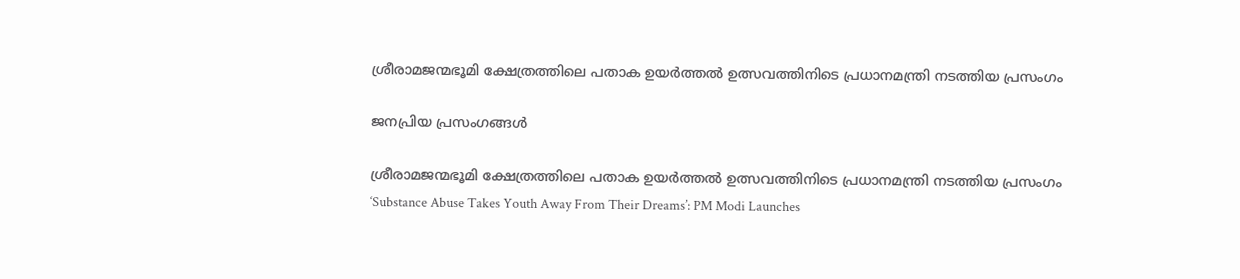ശ്രീരാമജന്മഭൂമി ക്ഷേത്രത്തിലെ പതാക ഉയർത്തൽ ഉത്സവത്തിനിടെ പ്രധാനമന്ത്രി നടത്തിയ പ്രസംഗം

ജനപ്രിയ പ്രസംഗങ്ങൾ

ശ്രീരാമജന്മഭൂമി ക്ഷേത്രത്തിലെ പതാക ഉയർത്തൽ ഉത്സവത്തിനിടെ പ്രധാനമന്ത്രി നടത്തിയ പ്രസംഗം
‘Substance Abuse Takes Youth Away From Their Dreams’: PM Modi Launches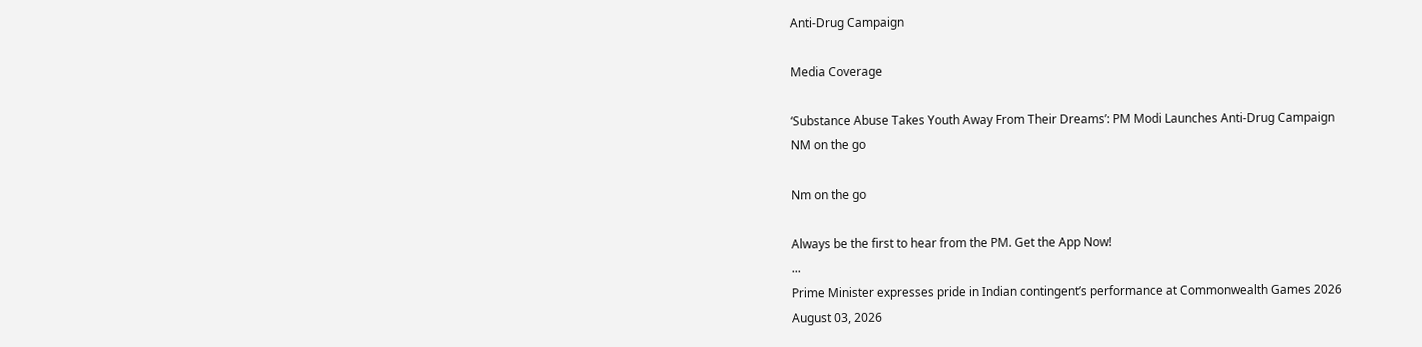Anti-Drug Campaign

Media Coverage

‘Substance Abuse Takes Youth Away From Their Dreams’: PM Modi Launches Anti-Drug Campaign
NM on the go

Nm on the go

Always be the first to hear from the PM. Get the App Now!
...
Prime Minister expresses pride in Indian contingent’s performance at Commonwealth Games 2026
August 03, 2026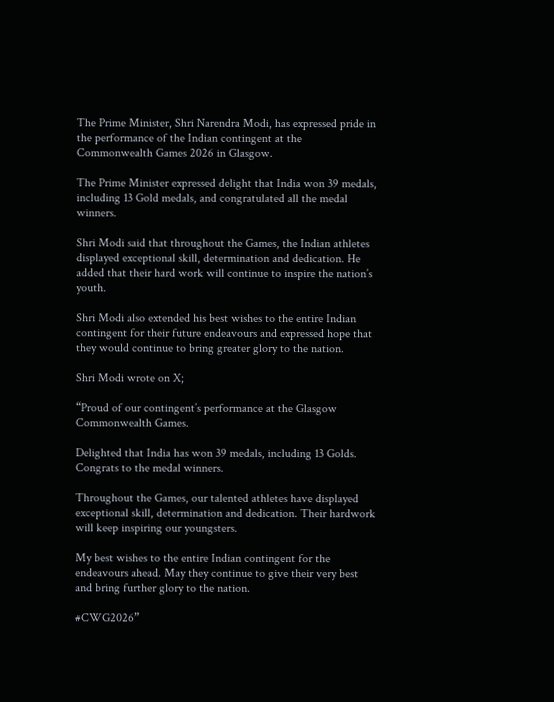The Prime Minister, Shri Narendra Modi, has expressed pride in the performance of the Indian contingent at the Commonwealth Games 2026 in Glasgow.

The Prime Minister expressed delight that India won 39 medals, including 13 Gold medals, and congratulated all the medal winners.

Shri Modi said that throughout the Games, the Indian athletes displayed exceptional skill, determination and dedication. He added that their hard work will continue to inspire the nation’s youth.

Shri Modi also extended his best wishes to the entire Indian contingent for their future endeavours and expressed hope that they would continue to bring greater glory to the nation.

Shri Modi wrote on X;

“Proud of our contingent’s performance at the Glasgow Commonwealth Games.

Delighted that India has won 39 medals, including 13 Golds. Congrats to the medal winners.

Throughout the Games, our talented athletes have displayed exceptional skill, determination and dedication. Their hardwork will keep inspiring our youngsters.

My best wishes to the entire Indian contingent for the endeavours ahead. May they continue to give their very best and bring further glory to the nation.

#CWG2026”